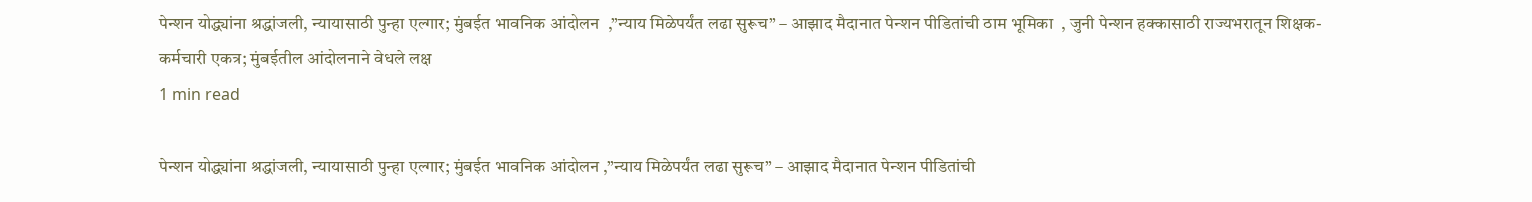पेन्शन योद्ध्यांना श्रद्धांजली, न्यायासाठी पुन्हा एल्गार; मुंबईत भावनिक आंदोलन  ,”न्याय मिळेपर्यंत लढा सुरूच” – आझाद मैदानात पेन्शन पीडितांची ठाम भूमिका  , जुनी पेन्शन हक्कासाठी राज्यभरातून शिक्षक-कर्मचारी एकत्र; मुंबईतील आंदोलनाने वेधले लक्ष
1 min read

पेन्शन योद्ध्यांना श्रद्धांजली, न्यायासाठी पुन्हा एल्गार; मुंबईत भावनिक आंदोलन ,”न्याय मिळेपर्यंत लढा सुरूच” – आझाद मैदानात पेन्शन पीडितांची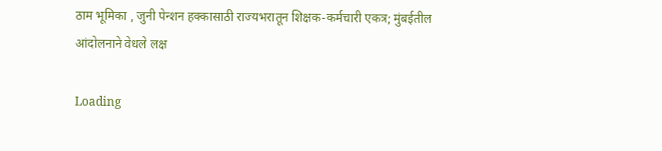ठाम भूमिका , जुनी पेन्शन हक्कासाठी राज्यभरातून शिक्षक-कर्मचारी एकत्र; मुंबईतील आंदोलनाने वेधले लक्ष

Loading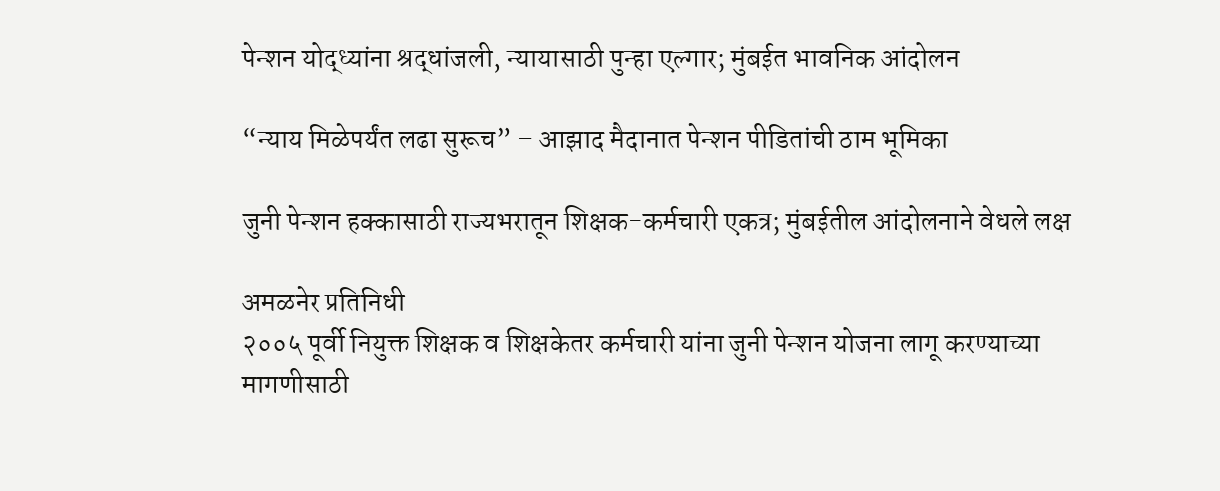पेन्शन योद्ध्यांना श्रद्धांजली, न्यायासाठी पुन्हा एल्गार; मुंबईत भावनिक आंदोलन

“न्याय मिळेपर्यंत लढा सुरूच” – आझाद मैदानात पेन्शन पीडितांची ठाम भूमिका

जुनी पेन्शन हक्कासाठी राज्यभरातून शिक्षक-कर्मचारी एकत्र; मुंबईतील आंदोलनाने वेधले लक्ष

अमळनेर प्रतिनिधी
२००५ पूर्वी नियुक्त शिक्षक व शिक्षकेतर कर्मचारी यांना जुनी पेन्शन योजना लागू करण्याच्या मागणीसाठी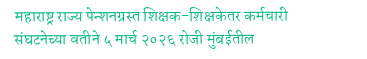महाराष्ट्र राज्य पेन्शनग्रस्त शिक्षक-शिक्षकेतर कर्मचारी संघटनेच्या वतीने ५ मार्च २०२६ रोजी मुंबईतील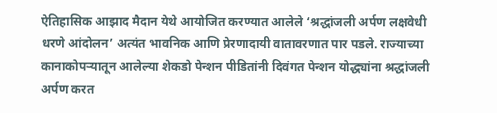ऐतिहासिक आझाद मैदान येथे आयोजित करण्यात आलेले ‘श्रद्धांजली अर्पण लक्षवेधी धरणे आंदोलन’ अत्यंत भावनिक आणि प्रेरणादायी वातावरणात पार पडले. राज्याच्या कानाकोपऱ्यातून आलेल्या शेकडो पेन्शन पीडितांनी दिवंगत पेन्शन योद्ध्यांना श्रद्धांजली अर्पण करत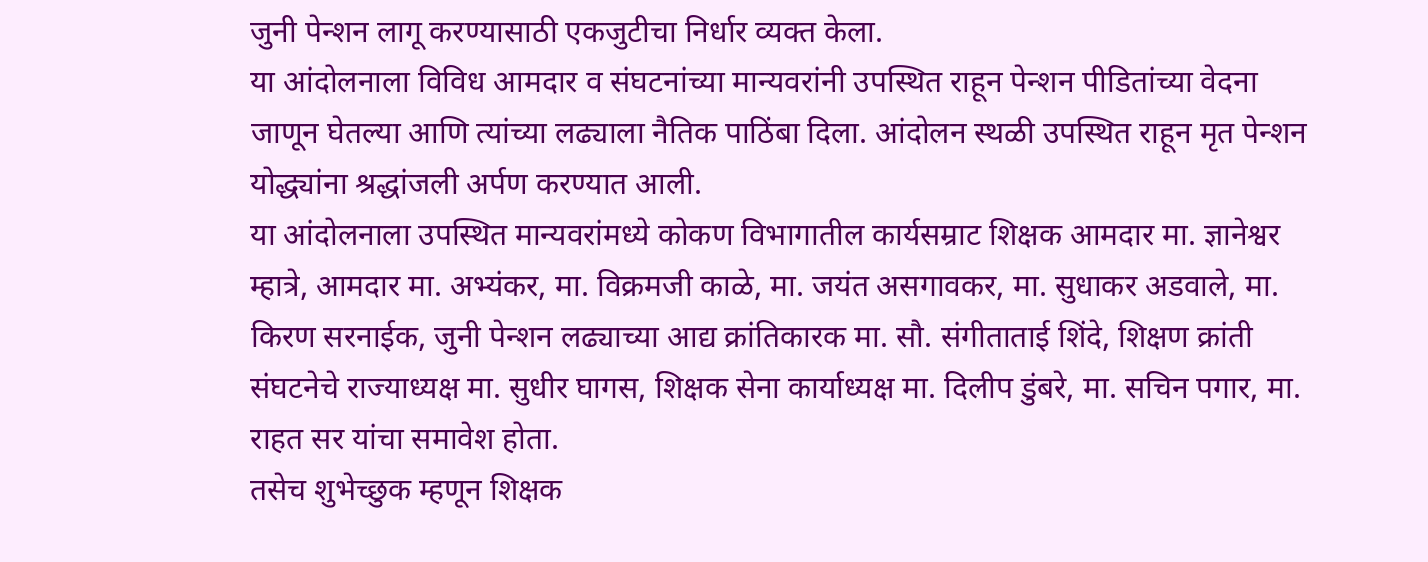जुनी पेन्शन लागू करण्यासाठी एकजुटीचा निर्धार व्यक्त केला.
या आंदोलनाला विविध आमदार व संघटनांच्या मान्यवरांनी उपस्थित राहून पेन्शन पीडितांच्या वेदना जाणून घेतल्या आणि त्यांच्या लढ्याला नैतिक पाठिंबा दिला. आंदोलन स्थळी उपस्थित राहून मृत पेन्शन योद्ध्यांना श्रद्धांजली अर्पण करण्यात आली.
या आंदोलनाला उपस्थित मान्यवरांमध्ये कोकण विभागातील कार्यसम्राट शिक्षक आमदार मा. ज्ञानेश्वर म्हात्रे, आमदार मा. अभ्यंकर, मा. विक्रमजी काळे, मा. जयंत असगावकर, मा. सुधाकर अडवाले, मा. किरण सरनाईक, जुनी पेन्शन लढ्याच्या आद्य क्रांतिकारक मा. सौ. संगीताताई शिंदे, शिक्षण क्रांती संघटनेचे राज्याध्यक्ष मा. सुधीर घागस, शिक्षक सेना कार्याध्यक्ष मा. दिलीप डुंबरे, मा. सचिन पगार, मा. राहत सर यांचा समावेश होता.
तसेच शुभेच्छुक म्हणून शिक्षक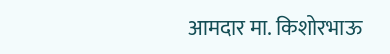आमदार मा. किशोरभाऊ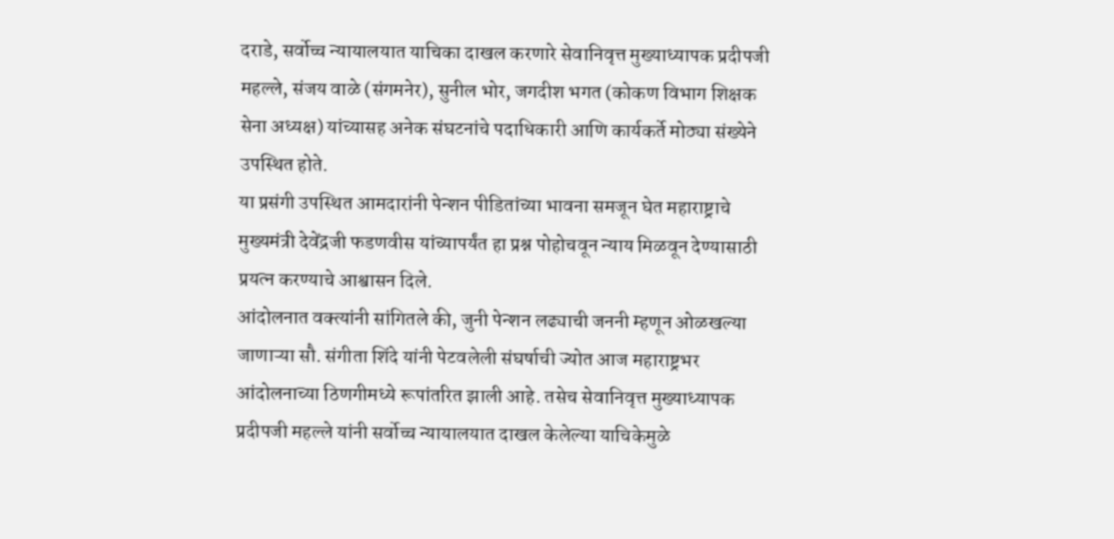दराडे, सर्वोच्च न्यायालयात याचिका दाखल करणारे सेवानिवृत्त मुख्याध्यापक प्रदीपजी महल्ले, संजय वाळे (संगमनेर), सुनील भोर, जगदीश भगत (कोकण विभाग शिक्षक सेना अध्यक्ष) यांच्यासह अनेक संघटनांचे पदाधिकारी आणि कार्यकर्ते मोठ्या संख्येने उपस्थित होते.
या प्रसंगी उपस्थित आमदारांनी पेन्शन पीडितांच्या भावना समजून घेत महाराष्ट्राचे मुख्यमंत्री देवेंद्रजी फडणवीस यांच्यापर्यंत हा प्रश्न पोहोचवून न्याय मिळवून देण्यासाठी प्रयत्न करण्याचे आश्वासन दिले.
आंदोलनात वक्त्यांनी सांगितले की, जुनी पेन्शन लढ्याची जननी म्हणून ओळखल्या जाणाऱ्या सौ. संगीता शिंदे यांनी पेटवलेली संघर्षाची ज्योत आज महाराष्ट्रभर आंदोलनाच्या ठिणगीमध्ये रूपांतरित झाली आहे. तसेच सेवानिवृत्त मुख्याध्यापक प्रदीपजी महल्ले यांनी सर्वोच्च न्यायालयात दाखल केलेल्या याचिकेमुळे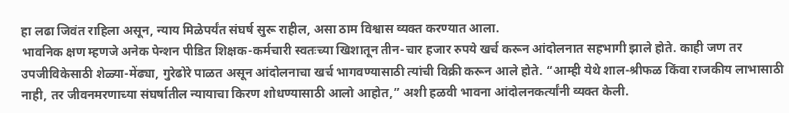हा लढा जिवंत राहिला असून, न्याय मिळेपर्यंत संघर्ष सुरू राहील, असा ठाम विश्वास व्यक्त करण्यात आला.
भावनिक क्षण म्हणजे अनेक पेन्शन पीडित शिक्षक-कर्मचारी स्वतःच्या खिशातून तीन-चार हजार रुपये खर्च करून आंदोलनात सहभागी झाले होते. काही जण तर उपजीविकेसाठी शेळ्या-मेंढ्या, गुरेढोरे पाळत असून आंदोलनाचा खर्च भागवण्यासाठी त्यांची विक्री करून आले होते. “आम्ही येथे शाल-श्रीफळ किंवा राजकीय लाभासाठी नाही, तर जीवनमरणाच्या संघर्षातील न्यायाचा किरण शोधण्यासाठी आलो आहोत,” अशी हळवी भावना आंदोलनकर्त्यांनी व्यक्त केली.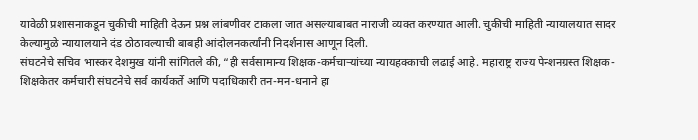यावेळी प्रशासनाकडून चुकीची माहिती देऊन प्रश्न लांबणीवर टाकला जात असल्याबाबत नाराजी व्यक्त करण्यात आली. चुकीची माहिती न्यायालयात सादर केल्यामुळे न्यायालयाने दंड ठोठावल्याची बाबही आंदोलनकर्त्यांनी निदर्शनास आणून दिली.
संघटनेचे सचिव भास्कर देशमुख यांनी सांगितले की, “ही सर्वसामान्य शिक्षक-कर्मचार्‍यांच्या न्यायहक्काची लढाई आहे. महाराष्ट्र राज्य पेन्शनग्रस्त शिक्षक-शिक्षकेतर कर्मचारी संघटनेचे सर्व कार्यकर्ते आणि पदाधिकारी तन-मन-धनाने हा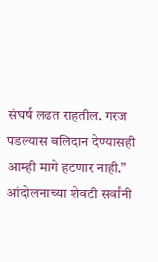संघर्ष लढत राहतील. गरज पडल्यास बलिदान देण्यासही आम्ही मागे हटणार नाही.”
आंदोलनाच्या शेवटी सर्वांनी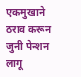एकमुखाने ठराव करून जुनी पेन्शन लागू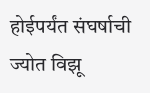होईपर्यंत संघर्षाची ज्योत विझू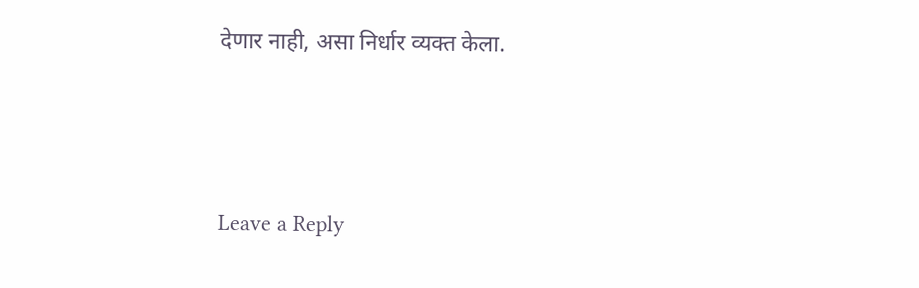देणार नाही, असा निर्धार व्यक्त केला.





Leave a Reply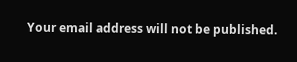Your email address will not be published.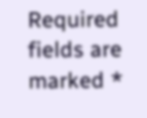Required fields are marked *